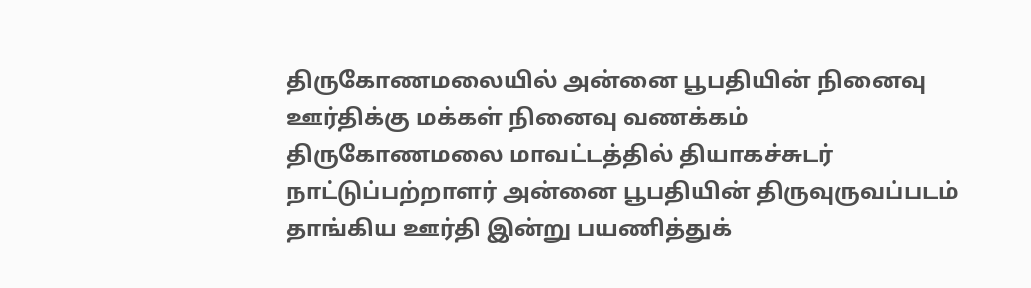திருகோணமலையில் அன்னை பூபதியின் நினைவு ஊர்திக்கு மக்கள் நினைவு வணக்கம்
திருகோணமலை மாவட்டத்தில் தியாகச்சுடர் நாட்டுப்பற்றாளர் அன்னை பூபதியின் திருவுருவப்படம் தாங்கிய ஊர்தி இன்று பயணித்துக்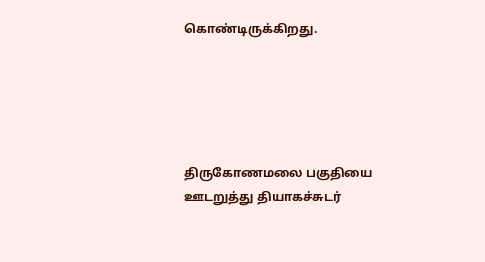கொண்டிருக்கிறது.





திருகோணமலை பகுதியை ஊடறுத்து தியாகச்சுடர்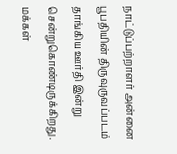நாட்டுப்பற்றாளர் அன்னை பூபதியின் திருவுருவப்படம் தாங்கிய ஊர்தி இன்று சென்றுகொண்டிருக்கிறது. மக்கள்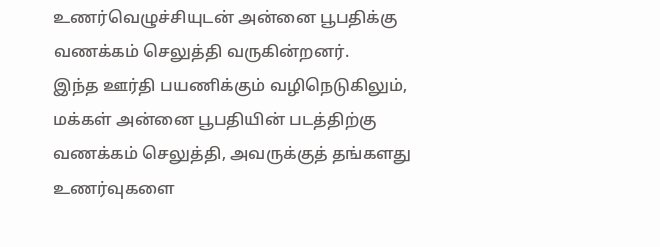உணர்வெழுச்சியுடன் அன்னை பூபதிக்கு வணக்கம் செலுத்தி வருகின்றனர்.
இந்த ஊர்தி பயணிக்கும் வழிநெடுகிலும், மக்கள் அன்னை பூபதியின் படத்திற்கு வணக்கம் செலுத்தி, அவருக்குத் தங்களது உணர்வுகளை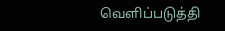வெளிப்படுத்தி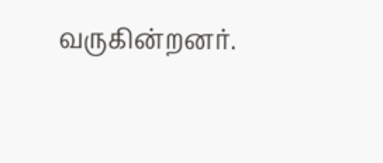வருகின்றனர்.